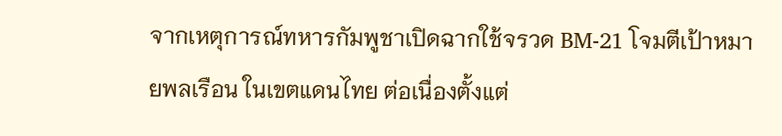จากเหตุการณ์ทหารกัมพูชาเปิดฉากใช้จรวด BM-21 โจมตีเป้าหมายพลเรือน ในเขตแดนไทย ต่อเนื่องตั้งแต่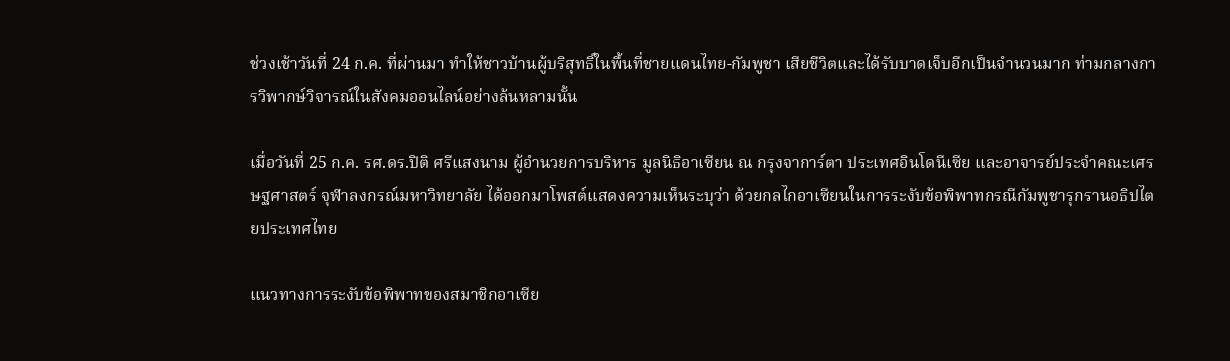ช่วงเช้าวันที่ 24 ก.ค. ที่ผ่านมา ทำให้ชาวบ้านผู้บริสุทธิ์ในพื้นที่ชายแดนไทย-กัมพูชา เสียชีวิตและได้รับบาดเจ็บอีกเป็นจำนวนมาก ท่ามกลางการวิพากษ์วิจารณ์ในสังคมออนไลน์อย่างล้นหลามนั้น

เมื่อวันที่ 25 ก.ค. รศ.ดร.ปิติ ศรีแสงนาม ผู้อำนวยการบริหาร มูลนิธิอาเซียน ณ กรุงจาการ์ตา ประเทศอินโดนีเซีย และอาจารย์ประจำคณะเศรษฐศาสตร์ จุฬาลงกรณ์มหาวิทยาลัย ได้ออกมาโพสต์แสดงความเห็นระบุว่า ด้วยกลไกอาเซียนในการระงับข้อพิพาทกรณีกัมพูชารุกรานอธิปไตยประเทศไทย

แนวทางการระงับข้อพิพาทของสมาชิกอาเซีย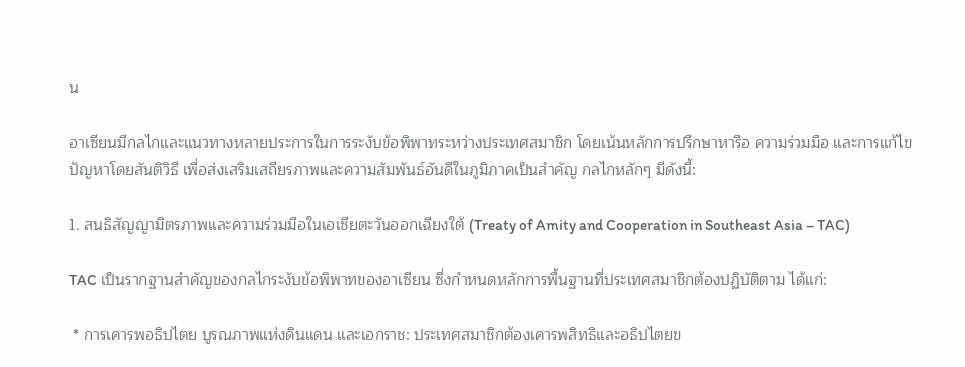น

อาเซียนมีกลไกและแนวทางหลายประการในการระงับข้อพิพาทระหว่างประเทศสมาชิก โดยเน้นหลักการปรึกษาหารือ ความร่วมมือ และการแก้ไขปัญหาโดยสันติวิธี เพื่อส่งเสริมเสถียรภาพและความสัมพันธ์อันดีในภูมิภาคเป็นสำคัญ กลไกหลักๆ มีดังนี้:

1. สนธิสัญญามิตรภาพและความร่วมมือในเอเชียตะวันออกเฉียงใต้ (Treaty of Amity and Cooperation in Southeast Asia – TAC)

TAC เป็นรากฐานสำคัญของกลไกระงับข้อพิพาทของอาเซียน ซึ่งกำหนดหลักการพื้นฐานที่ประเทศสมาชิกต้องปฏิบัติตาม ได้แก่:

 * การเคารพอธิปไตย บูรณภาพแห่งดินแดน และเอกราช: ประเทศสมาชิกต้องเคารพสิทธิและอธิปไตยข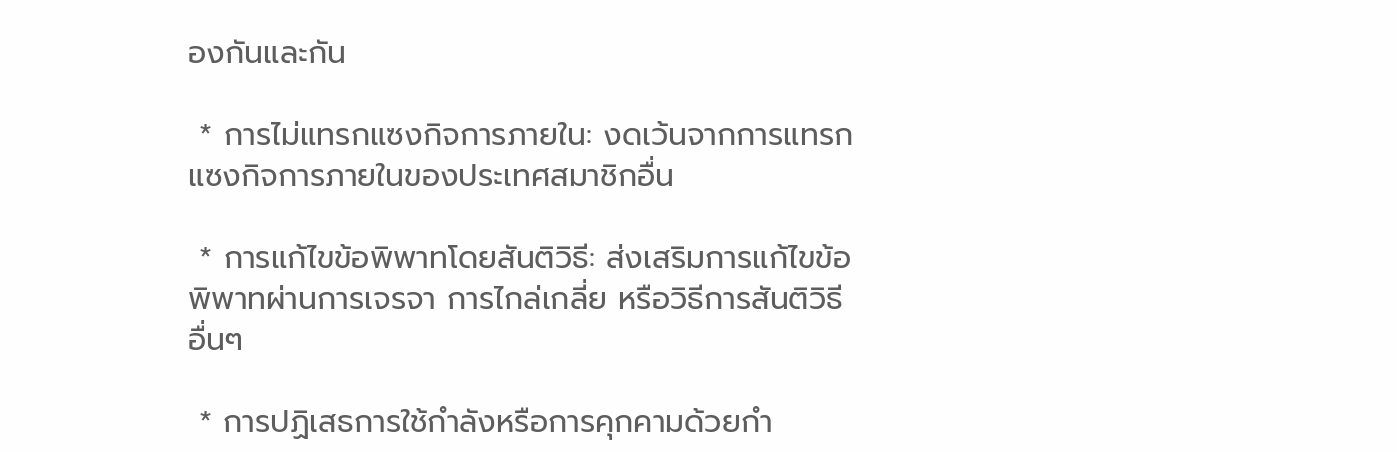องกันและกัน

 * การไม่แทรกแซงกิจการภายใน: งดเว้นจากการแทรกแซงกิจการภายในของประเทศสมาชิกอื่น

 * การแก้ไขข้อพิพาทโดยสันติวิธี: ส่งเสริมการแก้ไขข้อพิพาทผ่านการเจรจา การไกล่เกลี่ย หรือวิธีการสันติวิธีอื่นๆ

 * การปฏิเสธการใช้กำลังหรือการคุกคามด้วยกำ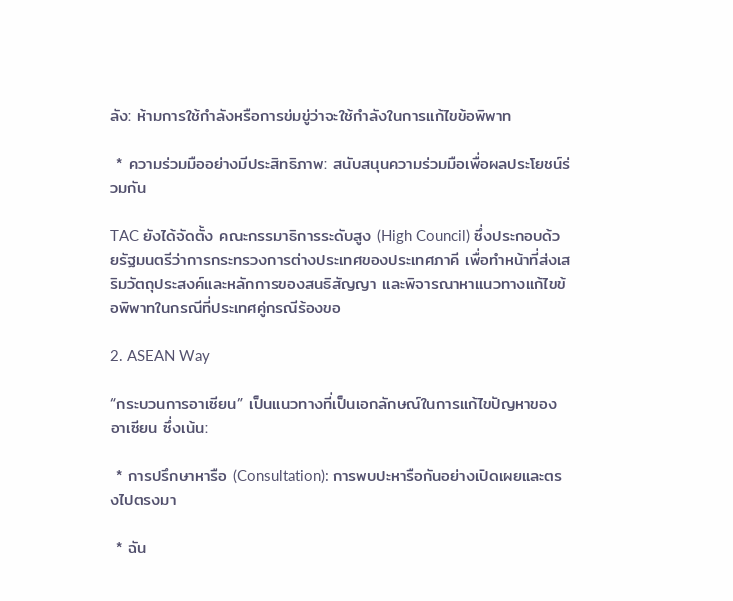ลัง: ห้ามการใช้กำลังหรือการข่มขู่ว่าจะใช้กำลังในการแก้ไขข้อพิพาท

 * ความร่วมมืออย่างมีประสิทธิภาพ: สนับสนุนความร่วมมือเพื่อผลประโยชน์ร่วมกัน

TAC ยังได้จัดตั้ง คณะกรรมาธิการระดับสูง (High Council) ซึ่งประกอบด้วยรัฐมนตรีว่าการกระทรวงการต่างประเทศของประเทศภาคี เพื่อทำหน้าที่ส่งเสริมวัตถุประสงค์และหลักการของสนธิสัญญา และพิจารณาหาแนวทางแก้ไขข้อพิพาทในกรณีที่ประเทศคู่กรณีร้องขอ

2. ASEAN Way

“กระบวนการอาเซียน” เป็นแนวทางที่เป็นเอกลักษณ์ในการแก้ไขปัญหาของอาเซียน ซึ่งเน้น:

 * การปรึกษาหารือ (Consultation): การพบปะหารือกันอย่างเปิดเผยและตรงไปตรงมา

 * ฉัน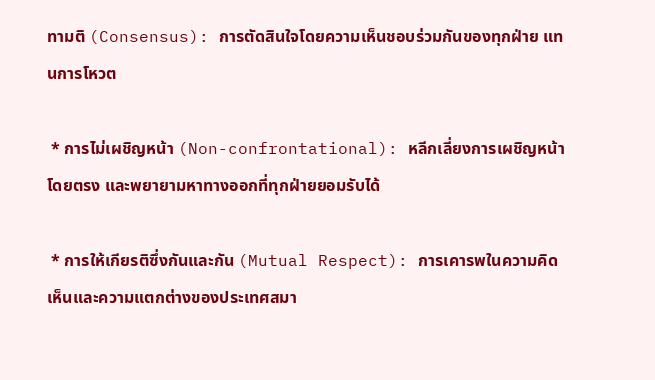ทามติ (Consensus): การตัดสินใจโดยความเห็นชอบร่วมกันของทุกฝ่าย แทนการโหวต

 * การไม่เผชิญหน้า (Non-confrontational): หลีกเลี่ยงการเผชิญหน้าโดยตรง และพยายามหาทางออกที่ทุกฝ่ายยอมรับได้

 * การให้เกียรติซึ่งกันและกัน (Mutual Respect): การเคารพในความคิดเห็นและความแตกต่างของประเทศสมา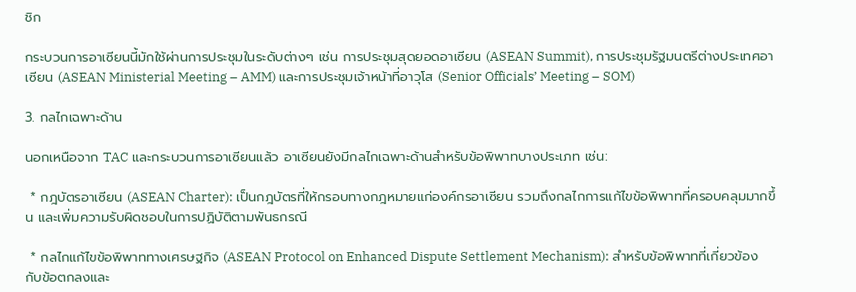ชิก

กระบวนการอาเซียนนี้มักใช้ผ่านการประชุมในระดับต่างๆ เช่น การประชุมสุดยอดอาเซียน (ASEAN Summit), การประชุมรัฐมนตรีต่างประเทศอาเซียน (ASEAN Ministerial Meeting – AMM) และการประชุมเจ้าหน้าที่อาวุโส (Senior Officials’ Meeting – SOM)

3. กลไกเฉพาะด้าน

นอกเหนือจาก TAC และกระบวนการอาเซียนแล้ว อาเซียนยังมีกลไกเฉพาะด้านสำหรับข้อพิพาทบางประเภท เช่น:

 * กฎบัตรอาเซียน (ASEAN Charter): เป็นกฎบัตรที่ให้กรอบทางกฎหมายแก่องค์กรอาเซียน รวมถึงกลไกการแก้ไขข้อพิพาทที่ครอบคลุมมากขึ้น และเพิ่มความรับผิดชอบในการปฏิบัติตามพันธกรณี

 * กลไกแก้ไขข้อพิพาททางเศรษฐกิจ (ASEAN Protocol on Enhanced Dispute Settlement Mechanism): สำหรับข้อพิพาทที่เกี่ยวข้องกับข้อตกลงและ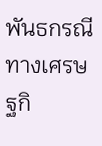พันธกรณีทางเศรษฐกิ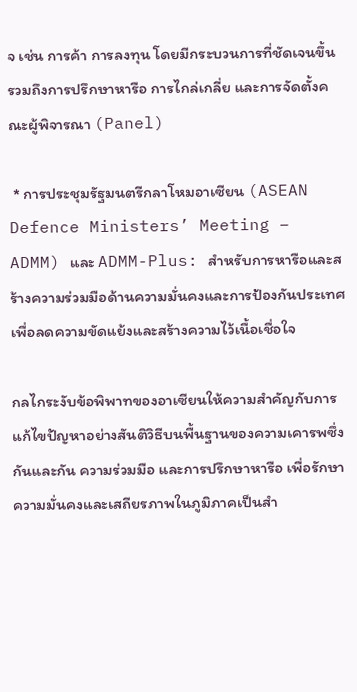จ เช่น การค้า การลงทุน โดยมีกระบวนการที่ชัดเจนขึ้น รวมถึงการปรึกษาหารือ การไกล่เกลี่ย และการจัดตั้งคณะผู้พิจารณา (Panel)

 * การประชุมรัฐมนตรีกลาโหมอาเซียน (ASEAN Defence Ministers’ Meeting – ADMM) และ ADMM-Plus: สำหรับการหารือและสร้างความร่วมมือด้านความมั่นคงและการป้องกันประเทศ เพื่อลดความขัดแย้งและสร้างความไว้เนื้อเชื่อใจ

กลไกระงับข้อพิพาทของอาเซียนให้ความสำคัญกับการแก้ไขปัญหาอย่างสันติวิธีบนพื้นฐานของความเคารพซึ่งกันและกัน ความร่วมมือ และการปรึกษาหารือ เพื่อรักษาความมั่นคงและเสถียรภาพในภูมิภาคเป็นสำ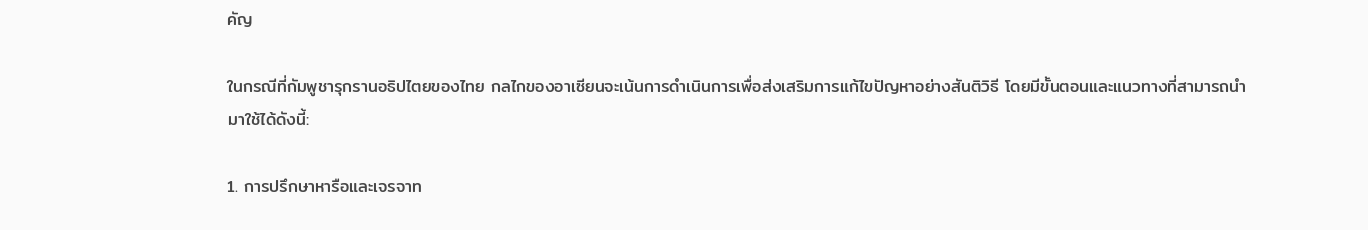คัญ

ในกรณีที่กัมพูชารุกรานอธิปไตยของไทย กลไกของอาเซียนจะเน้นการดำเนินการเพื่อส่งเสริมการแก้ไขปัญหาอย่างสันติวิธี โดยมีขั้นตอนและแนวทางที่สามารถนำมาใช้ได้ดังนี้:

1. การปรึกษาหารือและเจรจาท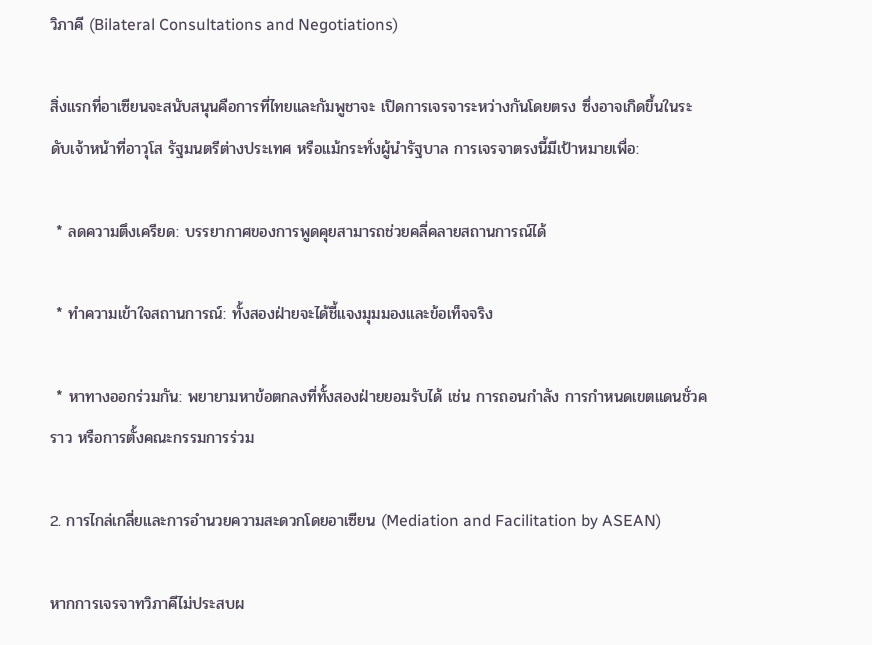วิภาคี (Bilateral Consultations and Negotiations)

สิ่งแรกที่อาเซียนจะสนับสนุนคือการที่ไทยและกัมพูชาจะ เปิดการเจรจาระหว่างกันโดยตรง ซึ่งอาจเกิดขึ้นในระดับเจ้าหน้าที่อาวุโส รัฐมนตรีต่างประเทศ หรือแม้กระทั่งผู้นำรัฐบาล การเจรจาตรงนี้มีเป้าหมายเพื่อ:

 * ลดความตึงเครียด: บรรยากาศของการพูดคุยสามารถช่วยคลี่คลายสถานการณ์ได้

 * ทำความเข้าใจสถานการณ์: ทั้งสองฝ่ายจะได้ชี้แจงมุมมองและข้อเท็จจริง

 * หาทางออกร่วมกัน: พยายามหาข้อตกลงที่ทั้งสองฝ่ายยอมรับได้ เช่น การถอนกำลัง การกำหนดเขตแดนชั่วคราว หรือการตั้งคณะกรรมการร่วม

2. การไกล่เกลี่ยและการอำนวยความสะดวกโดยอาเซียน (Mediation and Facilitation by ASEAN)

หากการเจรจาทวิภาคีไม่ประสบผ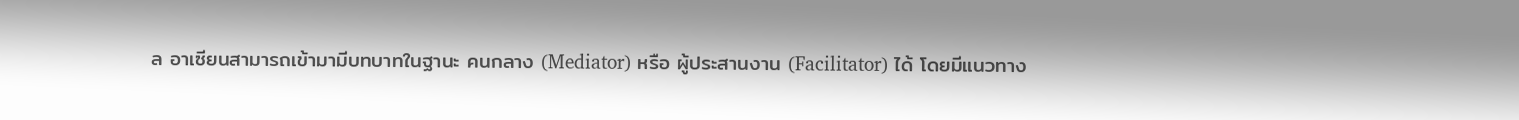ล อาเซียนสามารถเข้ามามีบทบาทในฐานะ คนกลาง (Mediator) หรือ ผู้ประสานงาน (Facilitator) ได้ โดยมีแนวทาง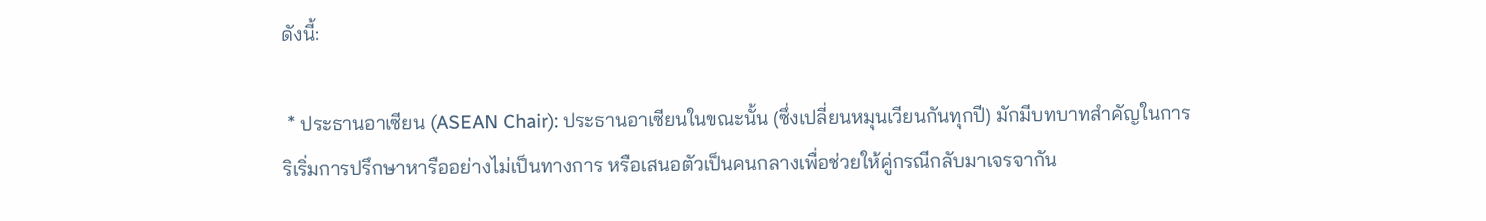ดังนี้:

 * ประธานอาเซียน (ASEAN Chair): ประธานอาเซียนในขณะนั้น (ซึ่งเปลี่ยนหมุนเวียนกันทุกปี) มักมีบทบาทสำคัญในการริเริ่มการปรึกษาหารืออย่างไม่เป็นทางการ หรือเสนอตัวเป็นคนกลางเพื่อช่วยให้คู่กรณีกลับมาเจรจากัน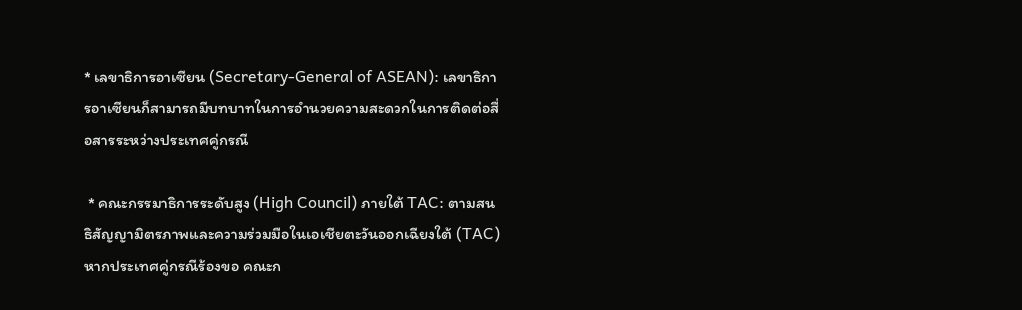* เลขาธิการอาเซียน (Secretary-General of ASEAN): เลขาธิการอาเซียนก็สามารถมีบทบาทในการอำนวยความสะดวกในการติดต่อสื่อสารระหว่างประเทศคู่กรณี

 * คณะกรรมาธิการระดับสูง (High Council) ภายใต้ TAC: ตามสนธิสัญญามิตรภาพและความร่วมมือในเอเชียตะวันออกเฉียงใต้ (TAC) หากประเทศคู่กรณีร้องขอ คณะก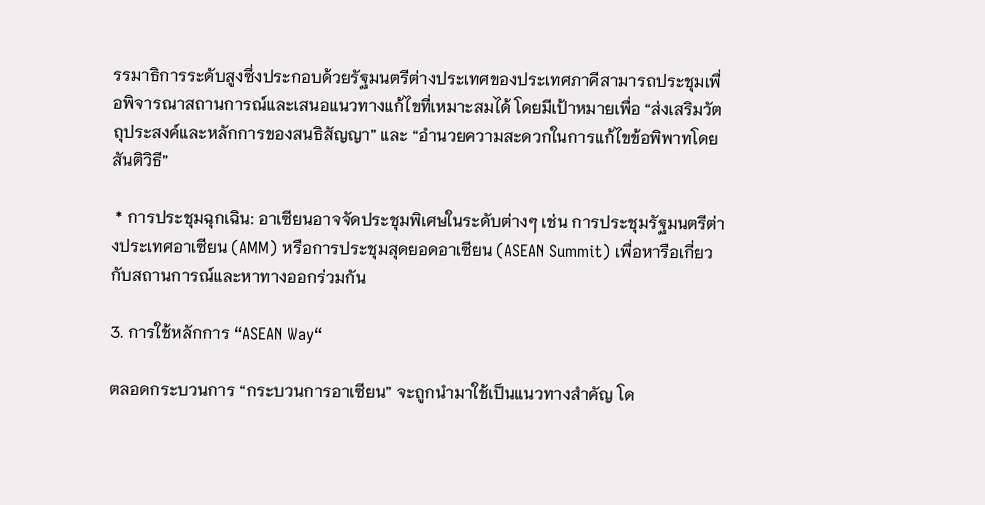รรมาธิการระดับสูงซึ่งประกอบด้วยรัฐมนตรีต่างประเทศของประเทศภาคีสามารถประชุมเพื่อพิจารณาสถานการณ์และเสนอแนวทางแก้ไขที่เหมาะสมได้ โดยมีเป้าหมายเพื่อ “ส่งเสริมวัตถุประสงค์และหลักการของสนธิสัญญา” และ “อำนวยความสะดวกในการแก้ไขข้อพิพาทโดยสันติวิธี”

 * การประชุมฉุกเฉิน: อาเซียนอาจจัดประชุมพิเศษในระดับต่างๆ เช่น การประชุมรัฐมนตรีต่างประเทศอาเซียน (AMM) หรือการประชุมสุดยอดอาเซียน (ASEAN Summit) เพื่อหารือเกี่ยวกับสถานการณ์และหาทางออกร่วมกัน

3. การใช้หลักการ “ASEAN Way“

ตลอดกระบวนการ “กระบวนการอาเซียน” จะถูกนำมาใช้เป็นแนวทางสำคัญ โด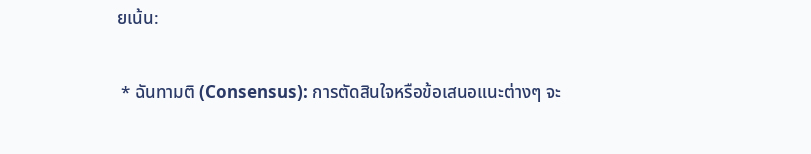ยเน้น:

 * ฉันทามติ (Consensus): การตัดสินใจหรือข้อเสนอแนะต่างๆ จะ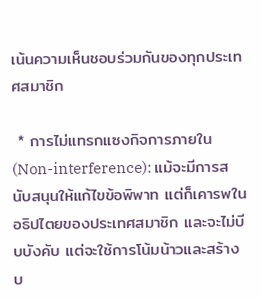เน้นความเห็นชอบร่วมกันของทุกประเทศสมาชิก

 * การไม่แทรกแซงกิจการภายใน (Non-interference): แม้จะมีการสนับสนุนให้แก้ไขข้อพิพาท แต่ก็เคารพในอธิปไตยของประเทศสมาชิก และจะไม่บีบบังคับ แต่จะใช้การโน้มน้าวและสร้างบ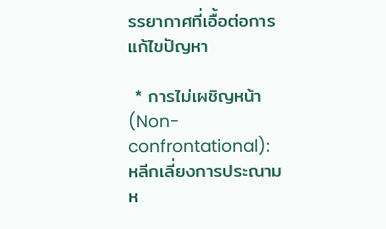รรยากาศที่เอื้อต่อการแก้ไขปัญหา

 * การไม่เผชิญหน้า (Non-confrontational): หลีกเลี่ยงการประณามห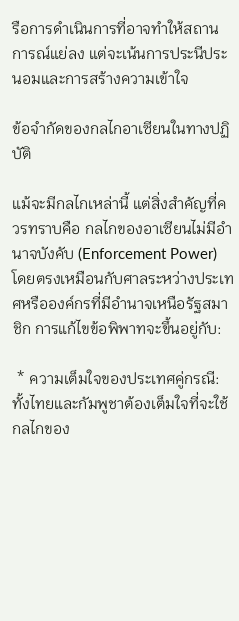รือการดำเนินการที่อาจทำให้สถานการณ์แย่ลง แต่จะเน้นการประนีประนอมและการสร้างความเข้าใจ

ข้อจำกัดของกลไกอาเซียนในทางปฏิบัติ

แม้จะมีกลไกเหล่านี้ แต่สิ่งสำคัญที่ควรทราบคือ กลไกของอาเซียนไม่มีอำนาจบังคับ (Enforcement Power) โดยตรงเหมือนกับศาลระหว่างประเทศหรือองค์กรที่มีอำนาจเหนือรัฐสมาชิก การแก้ไขข้อพิพาทจะขึ้นอยู่กับ:

 * ความเต็มใจของประเทศคู่กรณี: ทั้งไทยและกัมพูชาต้องเต็มใจที่จะใช้กลไกของ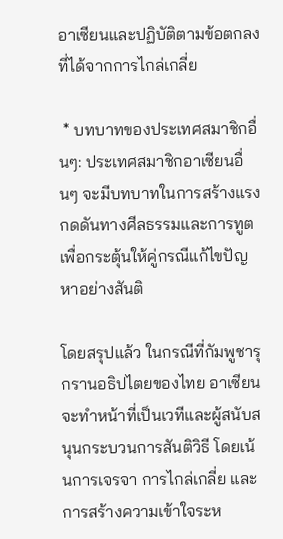อาเซียนและปฏิบัติตามข้อตกลงที่ได้จากการไกล่เกลี่ย

 * บทบาทของประเทศสมาชิกอื่นๆ: ประเทศสมาชิกอาเซียนอื่นๆ จะมีบทบาทในการสร้างแรงกดดันทางศีลธรรมและการทูต เพื่อกระตุ้นให้คู่กรณีแก้ไขปัญหาอย่างสันติ

โดยสรุปแล้ว ในกรณีที่กัมพูชารุกรานอธิปไตยของไทย อาเซียนจะทำหน้าที่เป็นเวทีและผู้สนับสนุนกระบวนการสันติวิธี โดยเน้นการเจรจา การไกล่เกลี่ย และการสร้างความเข้าใจระห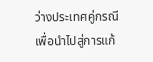ว่างประเทศคู่กรณีเพื่อนำไปสู่การแก้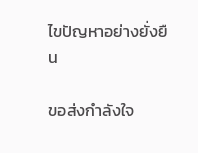ไขปัญหาอย่างยั่งยืน

ขอส่งกำลังใจ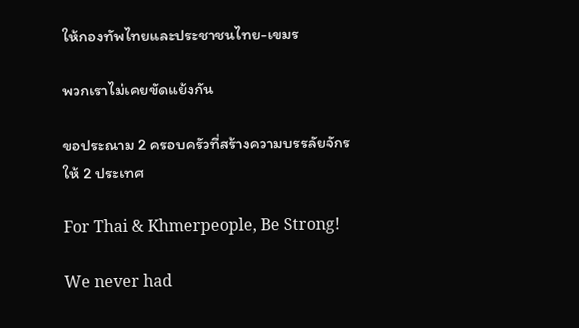ให้กองทัพไทยและประชาชนไทย-เขมร

พวกเราไม่เคยขัดแย้งกัน

ขอประณาม 2 ครอบครัวที่สร้างความบรรลัยจักรให้ 2 ประเทศ

For Thai & Khmerpeople, Be Strong!

We never had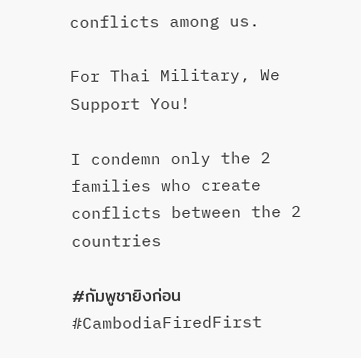conflicts among us.

For Thai Military, We Support You!

I condemn only the 2 families who create conflicts between the 2 countries

#กัมพูชายิงก่อน #CambodiaFiredFirst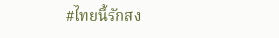#ไทยนี้รักสง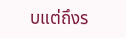บแต่ถึงร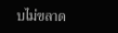บไม่ขลาด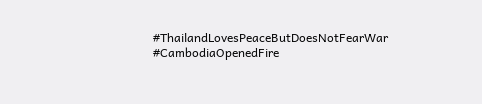#ThailandLovesPeaceButDoesNotFearWar #CambodiaOpenedFire